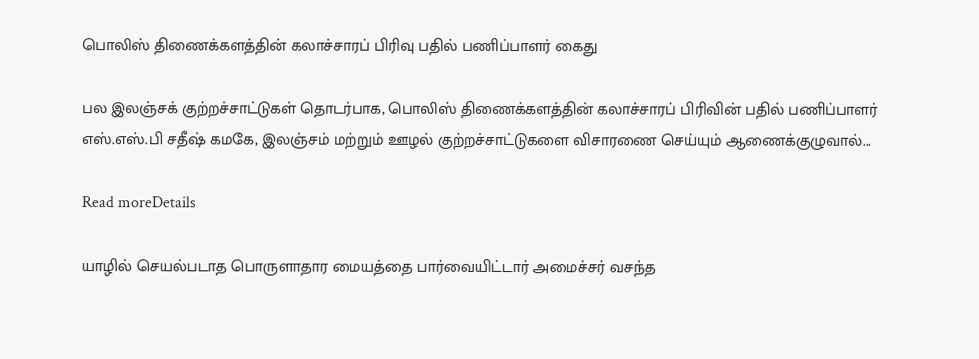பொலிஸ் திணைக்களத்தின் கலாச்சாரப் பிரிவு பதில் பணிப்பாளர் கைது

பல இலஞ்சக் குற்றச்சாட்டுகள் தொடர்பாக, பொலிஸ் திணைக்களத்தின் கலாச்சாரப் பிரிவின் பதில் பணிப்பாளர்  எஸ்.எஸ்.பி சதீஷ் கமகே, இலஞ்சம் மற்றும் ஊழல் குற்றச்சாட்டுகளை விசாரணை செய்யும் ஆணைக்குழுவால்...

Read moreDetails

யாழில் செயல்படாத பொருளாதார மையத்தை பார்வையிட்டார் அமைச்சர் வசந்த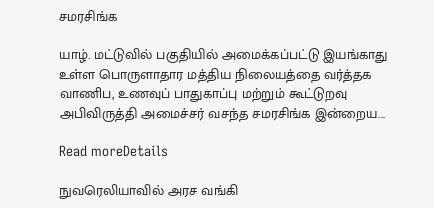சமரசிங்க

யாழ். மட்டுவில் பகுதியில் அமைக்கப்பட்டு இயங்காது உள்ள பொருளாதார மத்திய நிலையத்தை வர்த்தக வாணிப, உணவுப் பாதுகாப்பு மற்றும் கூட்டுறவு அபிவிருத்தி அமைச்சர் வசந்த சமரசிங்க இன்றைய...

Read moreDetails

நுவரெலியாவில் அரச வங்கி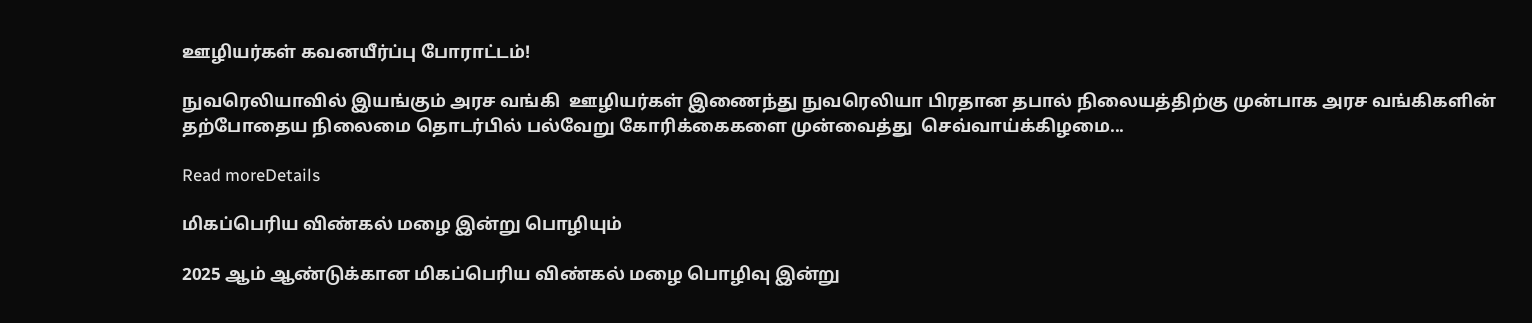ஊழியர்கள் கவனயீர்ப்பு போராட்டம்!

நுவரெலியாவில் இயங்கும் அரச வங்கி  ஊழியர்கள் இணைந்து நுவரெலியா பிரதான தபால் நிலையத்திற்கு முன்பாக அரச வங்கிகளின் தற்போதைய நிலைமை தொடர்பில் பல்வேறு கோரிக்கைகளை முன்வைத்து  செவ்வாய்க்கிழமை...

Read moreDetails

மிகப்பெரிய விண்கல் மழை இன்று பொழியும்

2025 ஆம் ஆண்டுக்கான மிகப்பெரிய விண்கல் மழை பொழிவு இன்று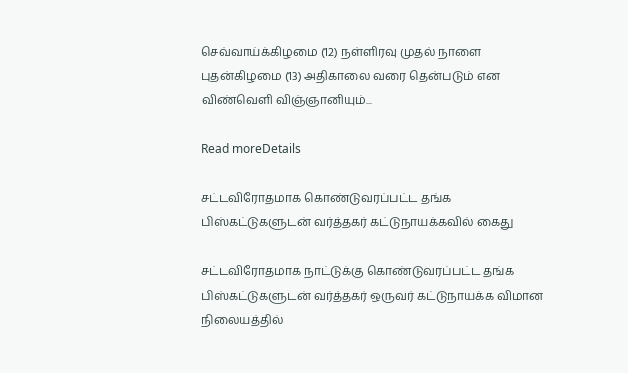செவ்வாய்க்கிழமை (12) நள்ளிரவு முதல் நாளை புதன்கிழமை (13) அதிகாலை வரை தென்படும் என விண்வெளி விஞ்ஞானியும்...

Read moreDetails

சட்டவிரோதமாக கொண்டுவரப்பட்ட தங்க பிஸ்கட்டுகளுடன் வர்த்தகர் கட்டுநாயக்கவில் கைது

சட்டவிரோதமாக நாட்டுக்கு கொண்டுவரப்பட்ட தங்க பிஸ்கட்டுகளுடன் வர்த்தகர் ஒருவர் கட்டுநாயக்க விமான நிலையத்தில்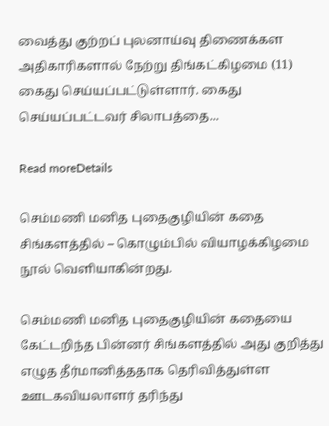வைத்து குற்றப் புலனாய்வு திணைக்கள அதிகாரிகளால் நேற்று திங்கட்கிழமை (11) கைது செய்யப்பட்டுள்ளார். கைது செய்யப்பட்டவர் சிலாபத்தை...

Read moreDetails

செம்மணி மனித புதைகுழியின் கதை சிங்களத்தில் – கொழும்பில் வியாழக்கிழமை நூல் வெளியாகின்றது.

செம்மணி மனித புதைகுழியின் கதையை கேட்டறிந்த பின்னர் சிங்களத்தில் அது குறித்து எழுத தீர்மானித்ததாக தெரிவித்துள்ள ஊடகவியலாளர் தரிந்து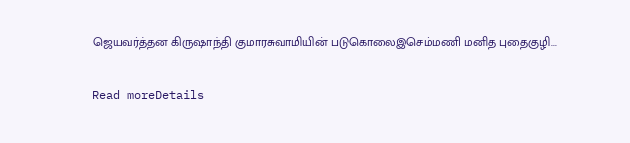ஜெயவர்த்தன கிருஷாந்தி குமாரசுவாமியின் படுகொலைஇசெம்மணி மனித புதைகுழி...

Read moreDetails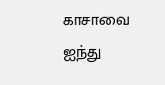காசாவை ஐந்து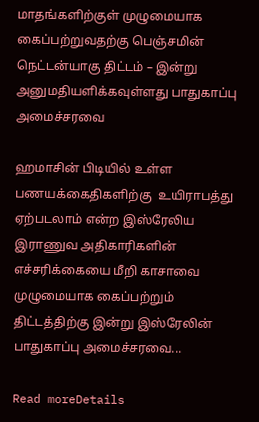மாதங்களிற்குள் முழுமையாக கைப்பற்றுவதற்கு பெஞ்சமின் நெட்டன்யாகு திட்டம் – இன்று அனுமதியளிக்கவுள்ளது பாதுகாப்பு அமைச்சரவை

ஹமாசின் பிடியில் உள்ள பணயக்கைதிகளிற்கு  உயிராபத்து ஏற்படலாம் என்ற இஸ்ரேலிய இராணுவ அதிகாரிகளின் எச்சரிக்கையை மீறி காசாவை முழுமையாக கைப்பற்றும் திட்டத்திற்கு இன்று இஸ்ரேலின் பாதுகாப்பு அமைச்சரவை...

Read moreDetails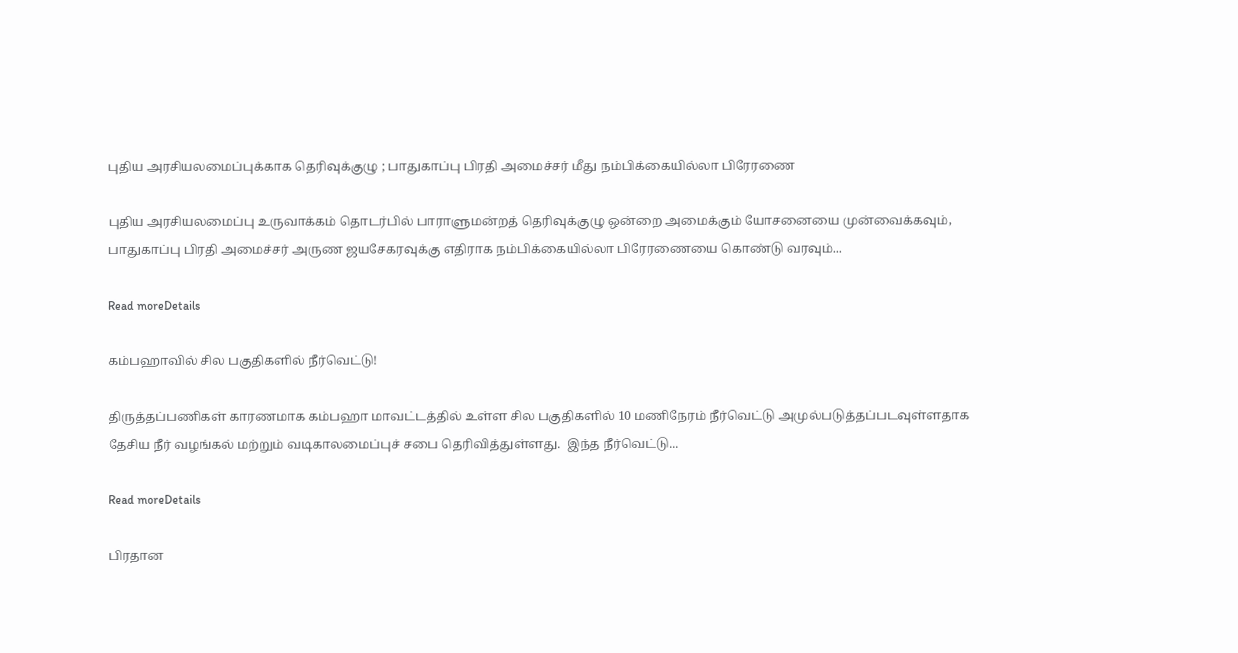புதிய அரசியலமைப்புக்காக தெரிவுக்குழு ; பாதுகாப்பு பிரதி அமைச்சர் மீது நம்பிக்கையில்லா பிரேரணை

புதிய அரசியலமைப்பு உருவாக்கம் தொடர்பில் பாராளுமன்றத் தெரிவுக்குழு ஒன்றை அமைக்கும் யோசனையை முன்வைக்கவும், பாதுகாப்பு பிரதி அமைச்சர் அருண ஜயசேகரவுக்கு எதிராக நம்பிக்கையில்லா பிரேரணையை கொண்டு வரவும்...

Read moreDetails

கம்பஹாவில் சில பகுதிகளில் நீர்வெட்டு!

திருத்தப்பணிகள் காரணமாக கம்பஹா மாவட்டத்தில் உள்ள சில பகுதிகளில் 10 மணிநேரம் நீர்வெட்டு அமுல்படுத்தப்படவுள்ளதாக தேசிய நீர் வழங்கல் மற்றும் வடிகாலமைப்புச் சபை தெரிவித்துள்ளது.  இந்த நீர்வெட்டு...

Read moreDetails

பிரதான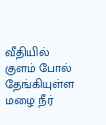வீதியில் குளம் போல் தேங்கியுள்ள மழை நீர்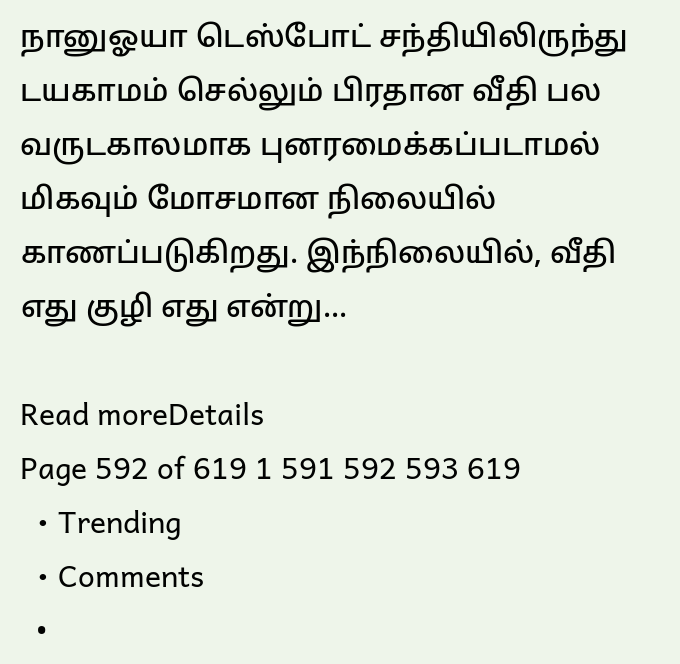நானுஓயா டெஸ்போட் சந்தியிலிருந்து டயகாமம் செல்லும் பிரதான வீதி பல வருடகாலமாக புனரமைக்கப்படாமல் மிகவும் மோசமான நிலையில் காணப்படுகிறது. இந்நிலையில், வீதி எது குழி எது என்று...

Read moreDetails
Page 592 of 619 1 591 592 593 619
  • Trending
  • Comments
  •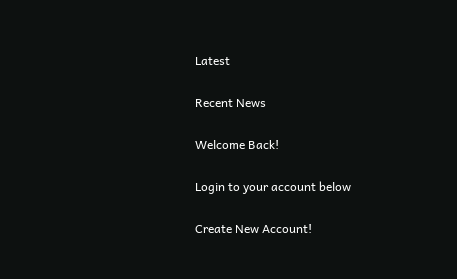Latest

Recent News

Welcome Back!

Login to your account below

Create New Account!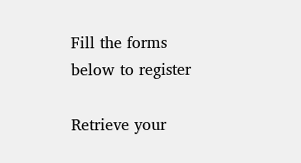Fill the forms below to register

Retrieve your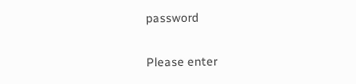password

Please enter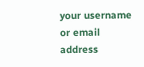your username or email address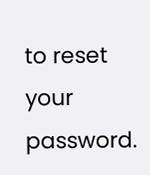to reset your password.